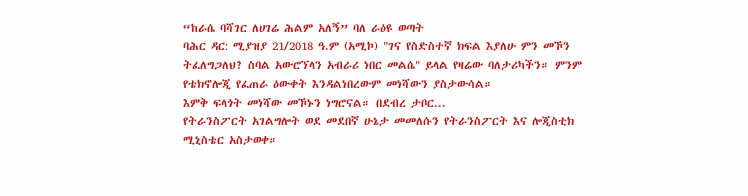“ከራሴ ባሻገር ለሀገሬ ሕልም አለኝ” ባለ ራዕዩ ወጣት
ባሕር ዳር: ሚያዝያ 21/2018 ዓ.ም (አሚኮ) "ገና የስድስተኛ ክፍል እያለሁ ምን መኾን ትፈለግጋለህ? ስባል አውሮኘላን አብራሪ ነበር መልሴ" ይላል የዛሬው ባለታሪካችን። ምንም የቴክኖሎጂ የፈጠራ ዕውቀት እንዳልነበረውም መነሻውን ያስታውሳል።
እምቅ ፍላጎት መነሻው መኾኑን ነግሮናል። በደብረ ታቦር...
የትራንስፖርት አገልግሎት ወደ መደበኛ ሁኔታ መመለሱን የትራንስፖርት እና ሎጂስቲክ ሚኒስቴር አስታወቀ።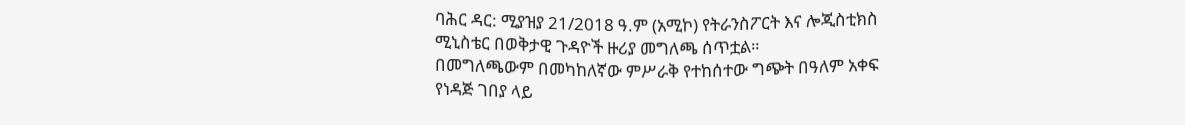ባሕር ዳር: ሚያዝያ 21/2018 ዓ.ም (አሚኮ) የትራንስፖርት እና ሎጂስቲክስ ሚኒስቴር በወቅታዊ ጉዳዮች ዙሪያ መግለጫ ሰጥቷል።
በመግለጫውም በመካከለኛው ምሥራቅ የተከሰተው ግጭት በዓለም አቀፍ የነዳጅ ገበያ ላይ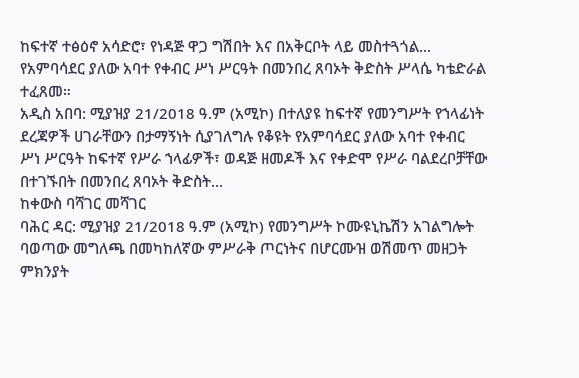ከፍተኛ ተፅዕኖ አሳድሮ፣ የነዳጅ ዋጋ ግሽበት እና በአቅርቦት ላይ መስተጓጎል...
የአምባሳደር ያለው አባተ የቀብር ሥነ ሥርዓት በመንበረ ጸባኦት ቅድስት ሥላሴ ካቴድራል ተፈጸመ።
አዲስ አበባ: ሚያዝያ 21/2018 ዓ.ም (አሚኮ) በተለያዩ ከፍተኛ የመንግሥት የኀላፊነት ደረጃዎች ሀገራቸውን በታማኝነት ሲያገለግሉ የቆዩት የአምባሳደር ያለው አባተ የቀብር ሥነ ሥርዓት ከፍተኛ የሥራ ኀላፊዎች፣ ወዳጅ ዘመዶች እና የቀድሞ የሥራ ባልደረቦቻቸው በተገኙበት በመንበረ ጸባኦት ቅድስት...
ከቀውስ ባሻገር መሻገር
ባሕር ዳር: ሚያዝያ 21/2018 ዓ.ም (አሚኮ) የመንግሥት ኮሙዩኒኬሽን አገልግሎት ባወጣው መግለጫ በመካከለኛው ምሥራቅ ጦርነትና በሆርሙዝ ወሽመጥ መዘጋት ምክንያት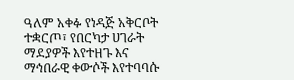ዓለም አቀፉ የነዳጅ አቅርቦት ተቋርጦ፣ የበርካታ ሀገራት ማደያዎች እየተዘጉ እና ማኅበራዊ ቀውሶች እየተባባሱ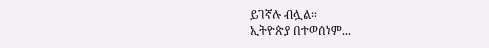ይገኛሉ ብሏል።
ኢትዮጵያ በተወሰነም...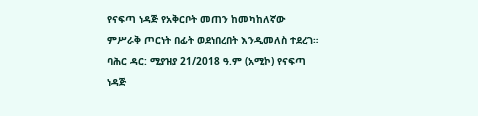የናፍጣ ነዳጅ የአቅርቦት መጠን ከመካከለኛው ምሥራቅ ጦርነት በፊት ወደነበረበት እንዲመለስ ተደረገ።
ባሕር ዳር: ሚያዝያ 21/2018 ዓ.ም (አሚኮ) የናፍጣ ነዳጅ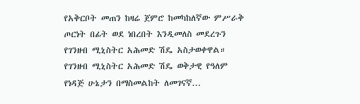የአቅርቦት መጠን ከዛሬ ጀምሮ ከመካከለኛው ምሥራቅ ጦርነት በፊት ወደ ነበረበት እንዲመለስ መደረጉን የገንዘብ ሚኒስትር አሕመድ ሽዴ አስታወቀዋል።
የገንዘብ ሚኒስትር አሕመድ ሽዴ ወቅታዊ የዓለም የነዳጅ ሁኔታን በማስመልከት ለመገናኛ...